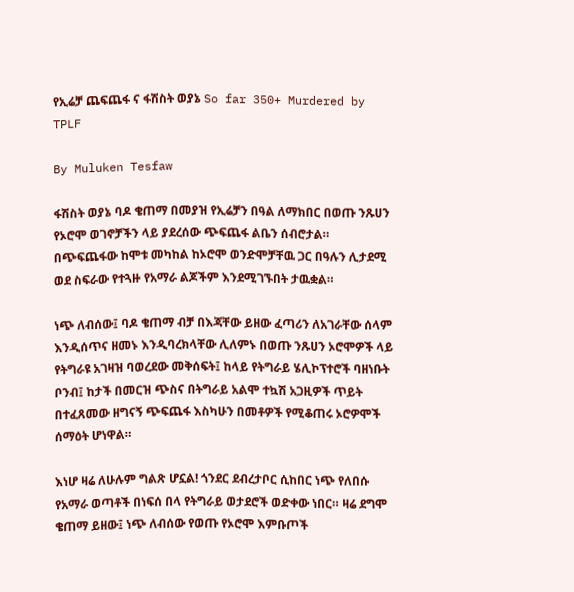የኢሬቻ ጨፍጨፋ ና ፋሽስት ወያኔ So far 350+ Murdered by TPLF

By Muluken Tesfaw

ፋሽስት ወያኔ ባዶ ቄጠማ በመያዝ የኢሬቻን በዓል ለማክበር በወጡ ንጹሀን የኦሮሞ ወገኖቻችን ላይ ያደረሰው ጭፍጨፋ ልቤን ሰብሮታል። በጭፍጨፋው ከሞቱ መካከል ከኦሮሞ ወንድሞቻቸዉ ጋር በዓሉን ሊታደሚ ወደ ስፍራው የተጓዙ የአማራ ልጆችም እንደሚገኙበት ታዉቋል።

ነጭ ለብሰው፤ ባዶ ቄጠማ ብቻ በእጃቸው ይዘው ፈጣሪን ለአገራቸው ሰላም እንዲሰጥና ዘመኑ እንዲባረክላቸው ሊለምኑ በወጡ ንጹሀን ኦሮሞዎች ላይ የትግራዩ አገዛዝ ባወረደው መቅሰፍት፤ ከላይ የትግራይ ሄሊኮፕተሮች ባዘነቡት ቦንብ፤ ከታች በመርዝ ጭስና በትግራይ አልሞ ተኳሽ አጋዚዎች ጥይት በተፈጸመው ዘግናኝ ጭፍጨፋ እስካሁን በመቶዎች የሚቆጠሩ ኦሮዎሞች ሰማዕት ሆነዋል።

እነሆ ዛሬ ለሁሉም ግልጽ ሆኗል! ጎንደር ደብረታቦር ሲከበር ነጭ የለበሱ የአማራ ወጣቶች በነፍሰ በላ የትግራይ ወታደሮች ወድቀው ነበር። ዛሬ ደግሞ ቄጠማ ይዘው፤ ነጭ ለብሰው የወጡ የኦሮሞ እምቡጦች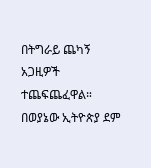በትግራይ ጨካኝ አጋዚዎች ተጨፍጨፈዋል። በወያኔው ኢትዮጵያ ደም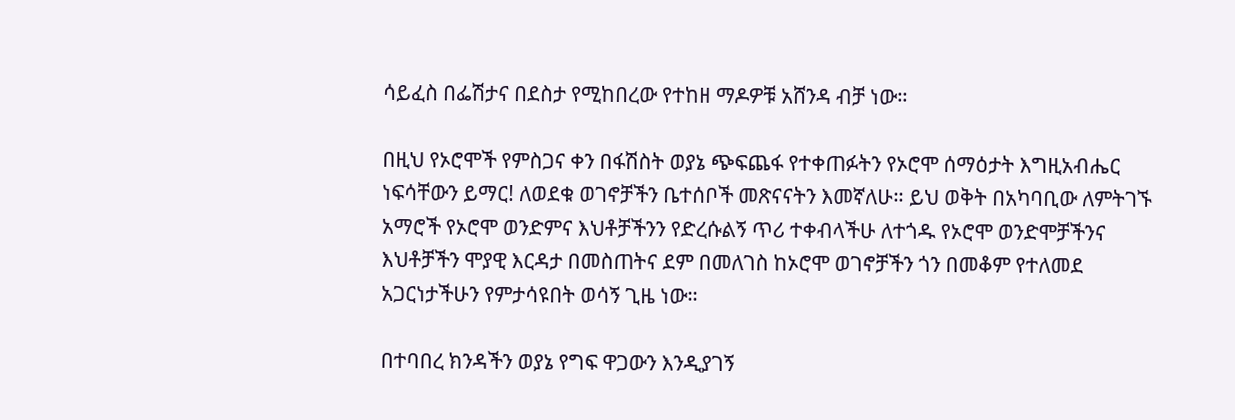ሳይፈስ በፌሽታና በደስታ የሚከበረው የተከዘ ማዶዎቹ አሸንዳ ብቻ ነው።

በዚህ የኦሮሞች የምስጋና ቀን በፋሽስት ወያኔ ጭፍጨፋ የተቀጠፉትን የኦሮሞ ሰማዕታት እግዚአብሔር ነፍሳቸውን ይማር! ለወደቁ ወገኖቻችን ቤተሰቦች መጽናናትን እመኛለሁ። ይህ ወቅት በአካባቢው ለምትገኙ አማሮች የኦሮሞ ወንድምና እህቶቻችንን የድረሱልኝ ጥሪ ተቀብላችሁ ለተጎዱ የኦሮሞ ወንድሞቻችንና እህቶቻችን ሞያዊ እርዳታ በመስጠትና ደም በመለገስ ከኦሮሞ ወገኖቻችን ጎን በመቆም የተለመደ አጋርነታችሁን የምታሳዩበት ወሳኝ ጊዜ ነው።

በተባበረ ክንዳችን ወያኔ የግፍ ዋጋውን እንዲያገኝ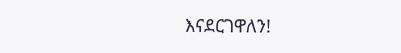እናደርገዋለን!